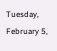Tuesday, February 5,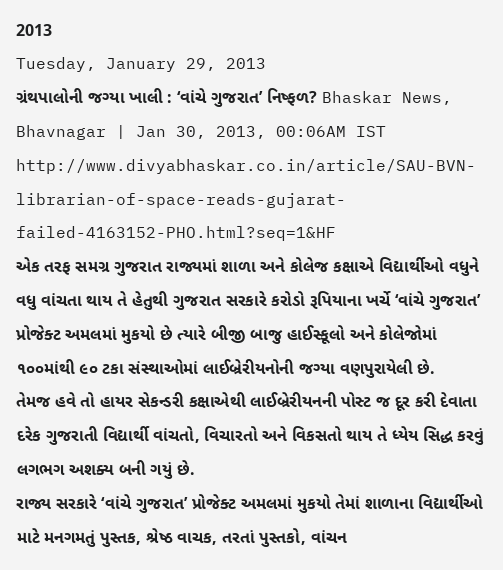2013
Tuesday, January 29, 2013
ગ્રંથપાલોની જગ્યા ખાલી : ‘વાંચે ગુજરાત’ નિષ્ફળ? Bhaskar News, Bhavnagar | Jan 30, 2013, 00:06AM IST
http://www.divyabhaskar.co.in/article/SAU-BVN-librarian-of-space-reads-gujarat-failed-4163152-PHO.html?seq=1&HF
એક તરફ સમગ્ર ગુજરાત રાજ્યમાં શાળા અને કોલેજ કક્ષાએ વિદ્યાર્થીઓ વધુને વધુ વાંચતા થાય તે હેતુથી ગુજરાત સરકારે કરોડો રૂપિયાના ખર્ચે ‘વાંચે ગુજરાત’ પ્રોજેક્ટ અમલમાં મુકયો છે ત્યારે બીજી બાજુ હાઈસ્કૂલો અને કોલેજોમાં ૧૦૦માંથી ૯૦ ટકા સંસ્થાઓમાં લાઈબ્રેરીયનોની જગ્યા વણપુરાયેલી છે.
તેમજ હવે તો હાયર સેકન્ડરી કક્ષાએથી લાઈબ્રેરીયનની પોસ્ટ જ દૂર કરી દેવાતા દરેક ગુજરાતી વિદ્યાર્થી વાંચતો, વિચારતો અને વિકસતો થાય તે ધ્યેય સિદ્ધ કરવું લગભગ અશક્ય બની ગયું છે.
રાજ્ય સરકારે ‘વાંચે ગુજરાત’ પ્રોજેક્ટ અમલમાં મુકયો તેમાં શાળાના વિદ્યાર્થીઓ માટે મનગમતું પુસ્તક, શ્રેષ્ઠ વાચક, તરતાં પુસ્તકો, વાંચન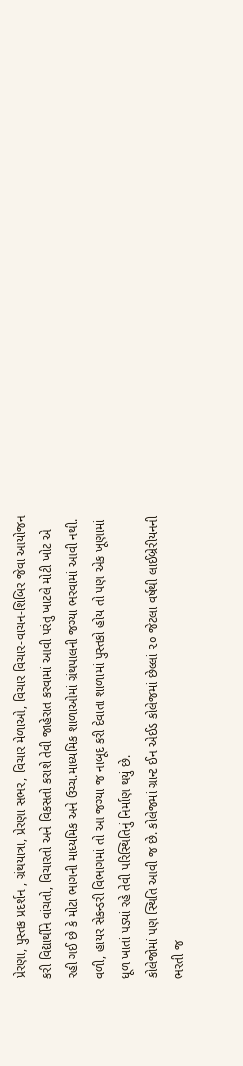પ્રેરણા, પુસ્તક પ્રદર્શન , ગ્રંથયાત્રા, પ્રેરણા સભર, વિચાર મેળાઓ, વિચાર વિચાર-વાચન-શિબિર જેવા આયોજન કરી વિદ્યાર્થીને વાંચતો, વિચારતો અને વિકસતો કરાશે તેવી જાહેરાત કરવામાં આવી પરંતુ ખાટલે મોટી ખોટ એ રહી ગઈ છે કે મોટા ભાગની માધ્યમિક અને ઉચ્ચ.માધ્યમિક શાળાઓમાં ગ્રંથપાલની જગ્યા ભરવામાં આવી નથી. વળી, હાયર સેકન્ડરી વિભાગમાં તો આ જગ્યા જ નાબૂદ કરી દેવાતા શાળામાં પુસ્તકો હોય તો પણ એક ખૂણામાં ધૂળ ખાતાં પડ્યાં રહે તેવી પરિસ્થિતિનું નિર્માણ થયું છે.
કોલેજોમાં પણ સ્થિતિ આવી જ છે. કોલેજમાં ગ્રાન્ટ ઈન એઈડ કોલેજમાં છેલ્લાં ૨૦ જેટલા વર્ષથી લાઈબ્રેરીયનની ભરતી જ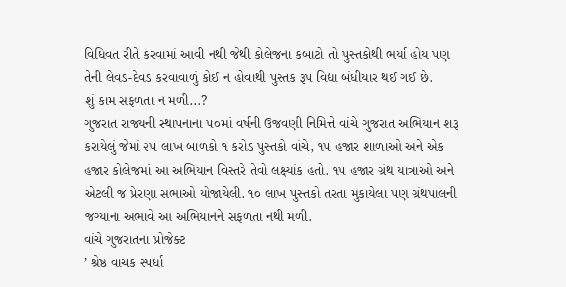વિધિવત રીતે કરવામાં આવી નથી જેથી કોલેજના કબાટો તો પુસ્તકોથી ભર્યા હોય પણ તેની લેવડ-દેવડ કરવાવાળું કોઈ ન હોવાથી પુસ્તક રૂપ વિદ્યા બંધીયાર થઈ ગઈ છે.
શું કામ સફળતા ન મળી...?
ગુજરાત રાજ્યની સ્થાપનાના ૫૦માં વર્ષની ઉજવણી નિમિત્તે વાંચે ગુજરાત અભિયાન શરૂ કરાયેલું જેમાં ૨૫ લાખ બાળકો ૧ કરોડ પુસ્તકો વાંચે, ૧૫ હજાર શાળાઓ અને એક હજાર કોલેજમાં આ અભિયાન વિસ્તરે તેવો લક્ષ્યાંક હતો. ૧૫ હજાર ગ્રંથ યાત્રાઓ અને એટલી જ પ્રેરણા સભાઓ યોજાયેલી. ૧૦ લાખ પુસ્તકો તરતા મુકાયેલા પણ ગ્રંથપાલની જગ્યાના અભાવે આ અભિયાનને સફળતા નથી મળી.
વાંચે ગુજરાતના પ્રોજેક્ટ
’ શ્રેષ્ઠ વાચક સ્પર્ધા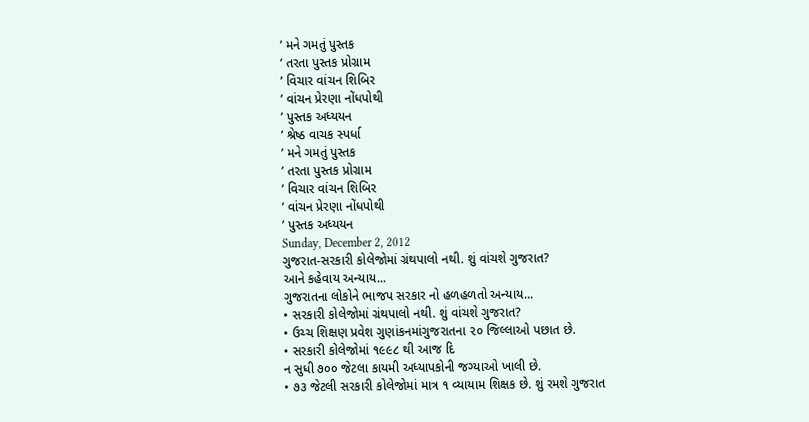’ મને ગમતું પુસ્તક
’ તરતા પુસ્તક પ્રોગ્રામ
’ વિચાર વાંચન શિબિર
’ વાંચન પ્રેરણા નોંધપોથી
’ પુસ્તક અધ્યયન
’ શ્રેષ્ઠ વાચક સ્પર્ધા
’ મને ગમતું પુસ્તક
’ તરતા પુસ્તક પ્રોગ્રામ
’ વિચાર વાંચન શિબિર
’ વાંચન પ્રેરણા નોંધપોથી
’ પુસ્તક અધ્યયન
Sunday, December 2, 2012
ગુજરાત-સરકારી કોલેજોમાં ગ્રંથપાલો નથી. શું વાંચશે ગુજરાત?
આને કહેવાય અન્યાય...
ગુજરાતના લોકોને ભાજપ સરકાર નો હળહળતો અન્યાય...
• સરકારી કોલેજોમાં ગ્રંથપાલો નથી. શું વાંચશે ગુજરાત?
• ઉચ્ચ શિક્ષણ પ્રવેશ ગુણાંકનમાંગુજરાતના ૨૦ જિલ્લાઓ પછાત છે.
• સરકારી કોલેજોમાં ૧૯૯૮ થી આજ દિ
ન સુધી ૭૦૦ જેટલા કાયમી અધ્યાપકોની જગ્યાઓ ખાલી છે.
• ૭૩ જેટલી સરકારી કોલેજોમાં માત્ર ૧ વ્યાયામ શિક્ષક છે. શું રમશે ગુજરાત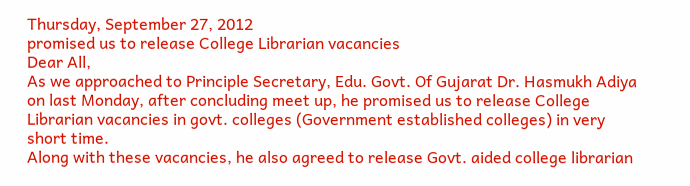Thursday, September 27, 2012
promised us to release College Librarian vacancies
Dear All,
As we approached to Principle Secretary, Edu. Govt. Of Gujarat Dr. Hasmukh Adiya on last Monday, after concluding meet up, he promised us to release College Librarian vacancies in govt. colleges (Government established colleges) in very short time.
Along with these vacancies, he also agreed to release Govt. aided college librarian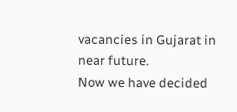vacancies in Gujarat in near future.
Now we have decided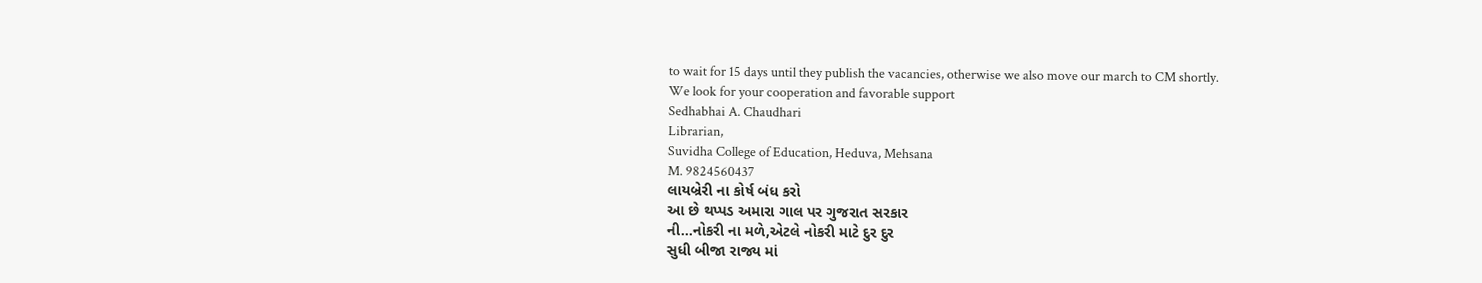to wait for 15 days until they publish the vacancies, otherwise we also move our march to CM shortly.
We look for your cooperation and favorable support
Sedhabhai A. Chaudhari
Librarian,
Suvidha College of Education, Heduva, Mehsana
M. 9824560437
લાયબ્રેરી ના કોર્ષ બંધ કરો
આ છે થપ્પડ અમારા ગાલ પર ગુજરાત સરકાર
ની...નોકરી ના મળે,એટલે નોકરી માટે દુર દુર
સુધી બીજા રાજ્ય માં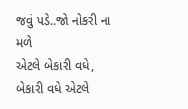જવું પડે..જો નોકરી ના મળે
એટલે બેકારી વધે, બેકારી વધે એટલે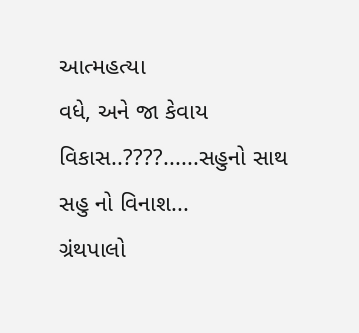આત્મહત્યા
વધે, અને જા કેવાય વિકાસ..????......સહુનો સાથ
સહુ નો વિનાશ...
ગ્રંથપાલો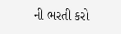ની ભરતી કરો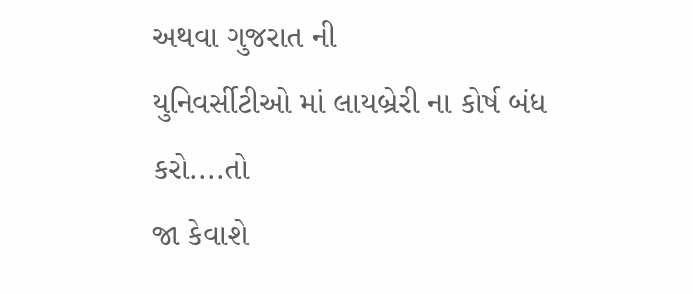અથવા ગુજરાત ની
યુનિવર્સીટીઓ માં લાયબ્રેરી ના કોર્ષ બંધ કરો....તો
જા કેવાશે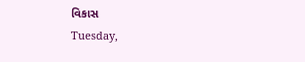વિકાસ
Tuesday,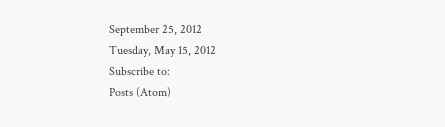September 25, 2012
Tuesday, May 15, 2012
Subscribe to:
Posts (Atom)